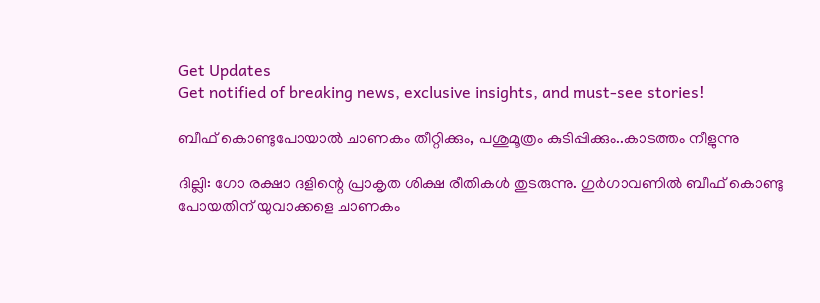Get Updates
Get notified of breaking news, exclusive insights, and must-see stories!

ബീഫ് കൊണ്ടുപോയാല്‍ ചാണകം തീറ്റിക്കും, പശുമൂത്രം കുടിപ്പിക്കും..കാടത്തം നീളുന്നു

ദില്ലി: ഗോ രക്ഷാ ദളിന്റെ പ്രാകൃത ശിക്ഷ രീതികള്‍ തുടരുന്നു. ഗുര്‍ഗാവണില്‍ ബീഫ് കൊണ്ടു പോയതിന് യുവാക്കളെ ചാണകം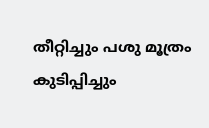തീറ്റിച്ചും പശു മൂത്രം കുടിപ്പിച്ചും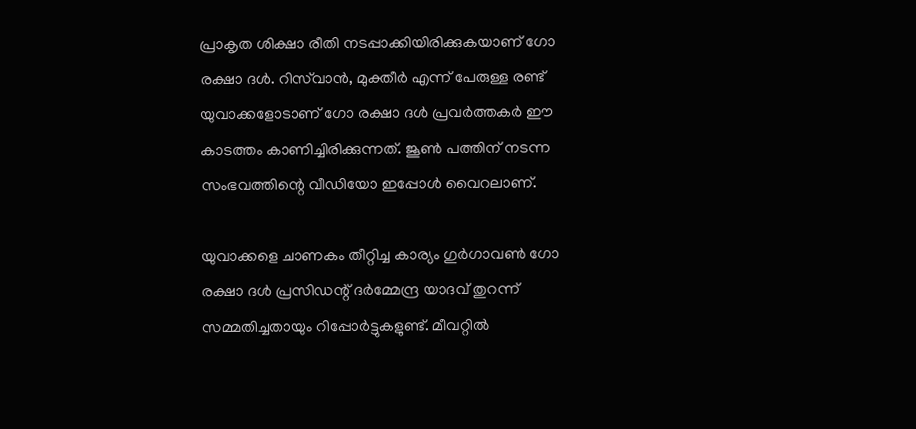പ്രാകൃത ശിക്ഷാ രീതി നടപ്പാക്കിയിരിക്കുകയാണ് ഗോ രക്ഷാ ദള്‍. റിസ്‌വാന്‍, മുക്തീര്‍ എന്ന് പേരുള്ള രണ്ട് യുവാക്കളോടാണ് ഗോ രക്ഷാ ദള്‍ പ്രവര്‍ത്തകര്‍ ഈ കാടത്തം കാണിച്ചിരിക്കുന്നത്. ജൂണ്‍ പത്തിന് നടന്ന സംഭവത്തിന്റെ വീഡിയോ ഇപ്പോള്‍ വൈറലാണ്.

യുവാക്കളെ ചാണകം തീറ്റിച്ച കാര്യം ഗുര്‍ഗാവണ്‍ ഗോ രക്ഷാ ദള്‍ പ്രസിഡന്റ് ദര്‍മ്മേന്ദ്ര യാദവ് തുറന്ന് സമ്മതിച്ചതായും റിപ്പോര്‍ട്ടുകളുണ്ട്. മീവറ്റില്‍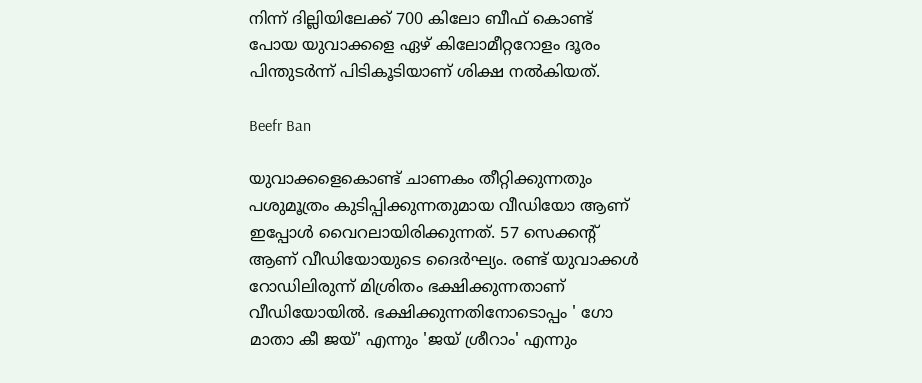നിന്ന് ദില്ലിയിലേക്ക് 700 കിലോ ബീഫ് കൊണ്ട് പോയ യുവാക്കളെ ഏഴ് കിലോമീറ്ററോളം ദൂരം പിന്തുടര്‍ന്ന് പിടികൂടിയാണ് ശിക്ഷ നല്‍കിയത്.

Beefr Ban

യുവാക്കളെകൊണ്ട് ചാണകം തീറ്റിക്കുന്നതും പശുമൂത്രം കുടിപ്പിക്കുന്നതുമായ വീഡിയോ ആണ് ഇപ്പോള്‍ വൈറലായിരിക്കുന്നത്. 57 സെക്കന്റ് ആണ് വീഡിയോയുടെ ദൈര്‍ഘ്യം. രണ്ട് യുവാക്കള്‍ റോഡിലിരുന്ന് മിശ്രിതം ഭക്ഷിക്കുന്നതാണ് വീഡിയോയില്‍. ഭക്ഷിക്കുന്നതിനോടൊപ്പം ' ഗോ മാതാ കീ ജയ്' എന്നും 'ജയ് ശ്രീറാം' എന്നും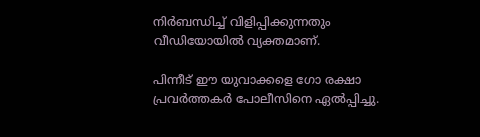നിര്‍ബന്ധിച്ച് വിളിപ്പിക്കുന്നതും വീഡിയോയില്‍ വ്യക്തമാണ്.

പിന്നീട് ഈ യുവാക്കളെ ഗോ രക്ഷാ പ്രവര്‍ത്തകര്‍ പോലീസിനെ ഏല്‍പ്പിച്ചു.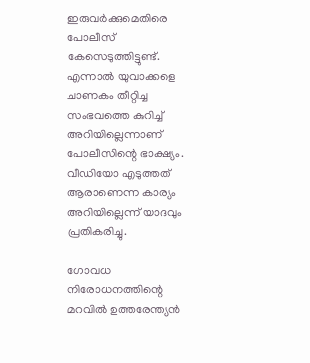ഇരുവര്‍ക്കുമെതിരെ പോലീസ് കേസെടുത്തിട്ടുണ്ട്. എന്നാല്‍ യുവാക്കളെ ചാണകം തീറ്റിച്ച സംഭവത്തെ കുറിച്ച് അറിയില്ലെന്നാണ് പോലീസിന്റെ ഭാക്ഷ്യം. വീഡിയോ എടുത്തത് ആരാണെന്ന കാര്യം അറിയില്ലെന്ന് യാദവും പ്രതികരിച്ചു.

ഗോവധ നിരോധനത്തിന്റെ മറവില്‍ ഉത്തരേന്ത്യന്‍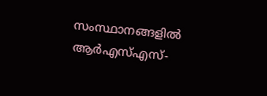സംസ്ഥാനങ്ങളില്‍ ആര്‍എസ്എസ്-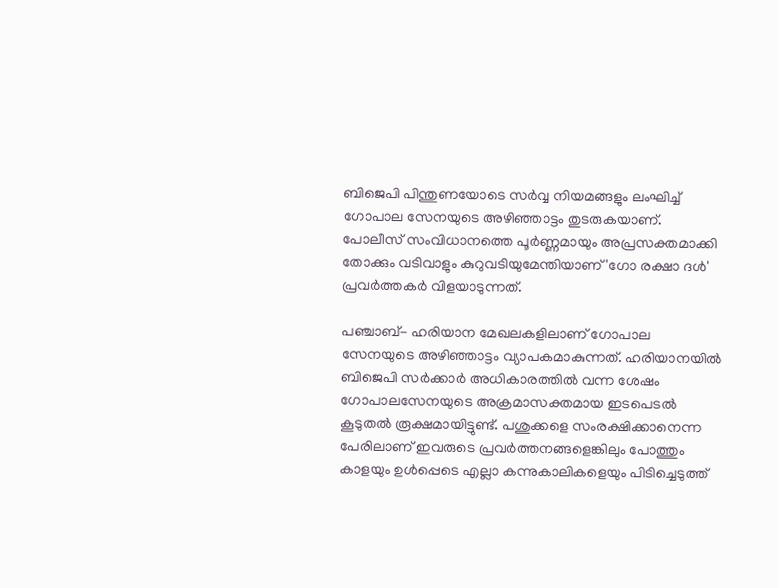ബിജെപി പിന്തുണയോടെ സര്‍വ്വ നിയമങ്ങളും ലംഘിച്ച് ഗോപാല സേനയുടെ അഴിഞ്ഞാട്ടം തുടരുകയാണ്. പോലീസ് സംവിധാനത്തെ പൂര്‍ണ്ണമായും അപ്രസക്തമാക്കി തോക്കും വടിവാളും കുറുവടിയുമേന്തിയാണ് 'ഗോ രക്ഷാ ദള്‍' പ്രവര്‍ത്തകര്‍ വിളയാടുന്നത്.

പഞ്ചാബ്- ഹരിയാന മേഖലകളിലാണ് ഗോപാല സേനയുടെ അഴിഞ്ഞാട്ടം വ്യാപകമാകുന്നത്. ഹരിയാനയില്‍ ബിജെപി സര്‍ക്കാര്‍ അധികാരത്തില്‍ വന്ന ശേഷം ഗോപാലസേനയുടെ അക്രമാസക്തമായ ഇടപെടല്‍ കൂടുതല്‍ രൂക്ഷമായിട്ടുണ്ട്. പശുക്കളെ സംരക്ഷിക്കാനെന്ന പേരിലാണ് ഇവരുടെ പ്രവര്‍ത്തനങ്ങളെങ്കിലും പോത്തും കാളയും ഉള്‍പ്പെടെ എല്ലാ കന്നുകാലികളെയും പിടിച്ചെടുത്ത്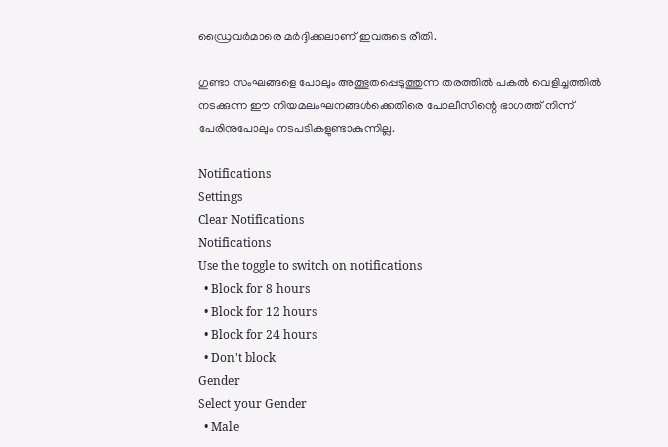ഡ്രൈവര്‍മാരെ മര്‍ദ്ദിക്കലാണ് ഇവരുടെ രീതി.

ഗുണ്ടാ സംഘങ്ങളെ പോലും അത്ഭുതപ്പെടുത്തുന്ന തരത്തില്‍ പകല്‍ വെളിച്ചത്തില്‍ നടക്കുന്ന ഈ നിയമലംഘനങ്ങള്‍ക്കെതിരെ പോലീസിന്റെ ഭാഗത്ത് നിന്ന് പേരിനുപോലും നടപടികളുണ്ടാകുന്നില്ല.

Notifications
Settings
Clear Notifications
Notifications
Use the toggle to switch on notifications
  • Block for 8 hours
  • Block for 12 hours
  • Block for 24 hours
  • Don't block
Gender
Select your Gender
  • Male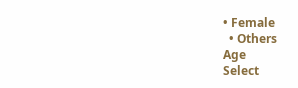• Female
  • Others
Age
Select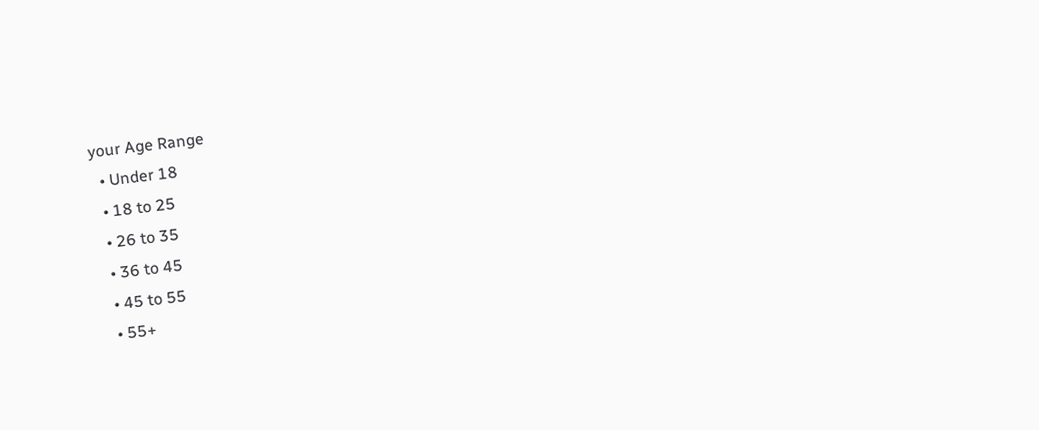your Age Range
  • Under 18
  • 18 to 25
  • 26 to 35
  • 36 to 45
  • 45 to 55
  • 55+